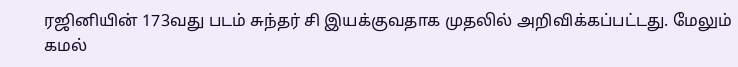ரஜினியின் 173வது படம் சுந்தர் சி இயக்குவதாக முதலில் அறிவிக்கப்பட்டது. மேலும் கமல்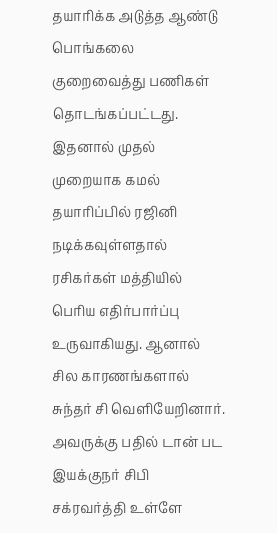தயாரிக்க அடுத்த ஆண்டு பொங்கலை குறைவைத்து பணிகள் தொடங்கப்பட்டது. இதனால் முதல் முறையாக கமல் தயாரிப்பில் ரஜினி நடிக்கவுள்ளதால் ரசிகர்கள் மத்தியில் பெரிய எதிர்பார்ப்பு உருவாகியது. ஆனால் சில காரணங்களால் சுந்தர் சி வெளியேறினார். அவருக்கு பதில் டான் பட இயக்குநர் சிபி சக்ரவர்த்தி உள்ளே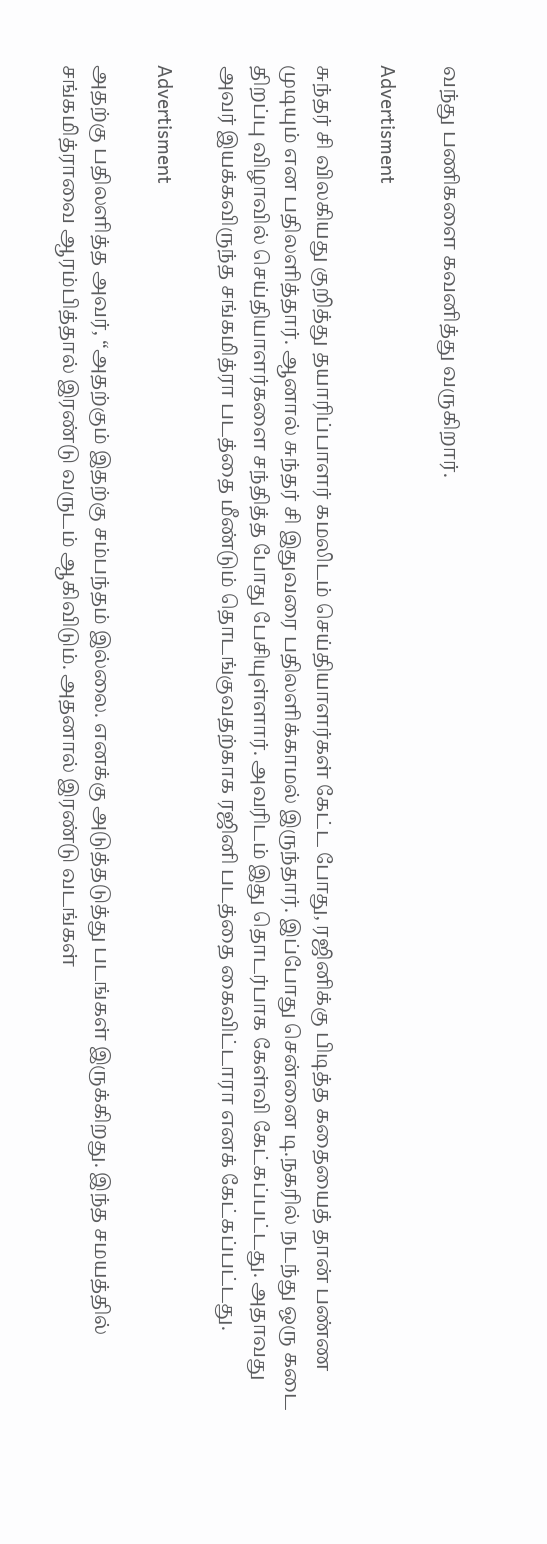வந்து பணிகளை கவனித்து வருகிறார்.

Advertisment

சுந்தர் சி விலகியது குறித்து தயாரிப்பாளர் கமலிடம் செய்தியாளர்கள் கேட்ட போது, ரஜினிக்கு பிடித்த கதையைத் தான் பண்ண முடியும் என பதிலளித்தார். ஆனால் சுந்தர் சி இதுவரை பதிலளிக்காமல் இருந்தார். இப்போது சென்னை டி.நகரில் நடந்து ஒரு கடை திறப்பு விழாவில் செய்தியாளர்களை சந்தித்த போது பேசியுள்ளார். அவரிடம் இது தொடர்பாக கேள்வி கேட்கப்பட்டது. அதாவது அவர் இயக்கவிருந்த சங்கமித்ரா படத்தை மீண்டும் தொடங்குவதற்காக ரஜினி படத்தை கைவிட்டாரா எனக் கேட்கப்பட்டது.

Advertisment

அதற்கு பதிலளித்த அவர், “அதற்கும் இதற்கு சம்பந்தம் இல்லை. எனக்கு அடுத்தடுத்து படங்கள் இருக்கிறது. இந்த சமயத்தில் சங்கமித்ராவை ஆரம்பித்தால் இரண்டு வருடம் ஆகிவிடும். அதனால் இரண்டு வடங்கள்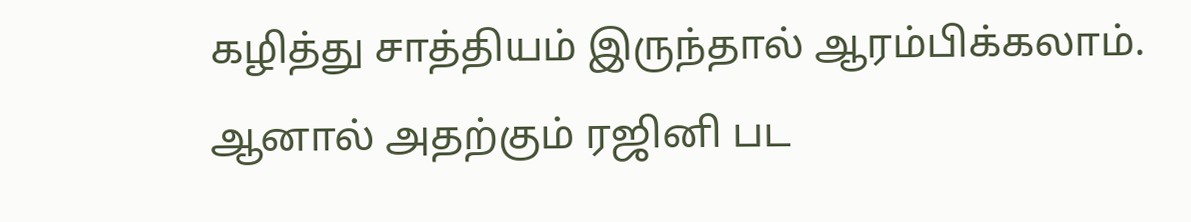கழித்து சாத்தியம் இருந்தால் ஆரம்பிக்கலாம். ஆனால் அதற்கும் ரஜினி பட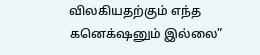விலகியதற்கும் எந்த கனெக்‌ஷனும் இல்லை”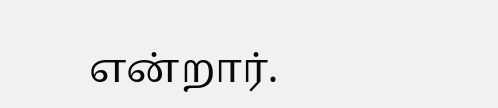என்றார்.